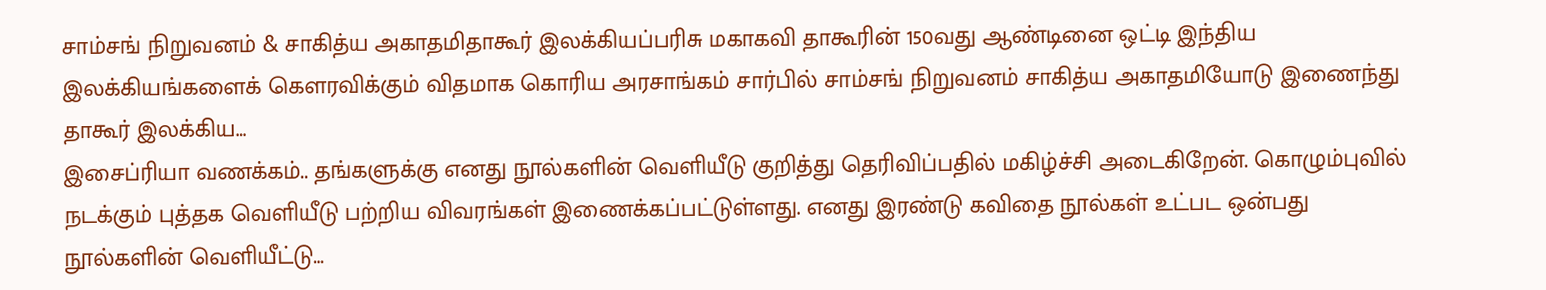சாம்சங் நிறுவனம் & சாகித்ய அகாதமிதாகூர் இலக்கியப்பரிசு மகாகவி தாகூரின் 150வது ஆண்டினை ஒட்டி இந்திய இலக்கியங்களைக் கௌரவிக்கும் விதமாக கொரிய அரசாங்கம் சார்பில் சாம்சங் நிறுவனம் சாகித்ய அகாதமியோடு இணைந்து தாகூர் இலக்கிய…
இசைப்ரியா வணக்கம்.. தங்களுக்கு எனது நூல்களின் வெளியீடு குறித்து தெரிவிப்பதில் மகிழ்ச்சி அடைகிறேன். கொழும்புவில் நடக்கும் புத்தக வெளியீடு பற்றிய விவரங்கள் இணைக்கப்பட்டுள்ளது. எனது இரண்டு கவிதை நூல்கள் உட்பட ஒன்பது நூல்களின் வெளியீட்டு…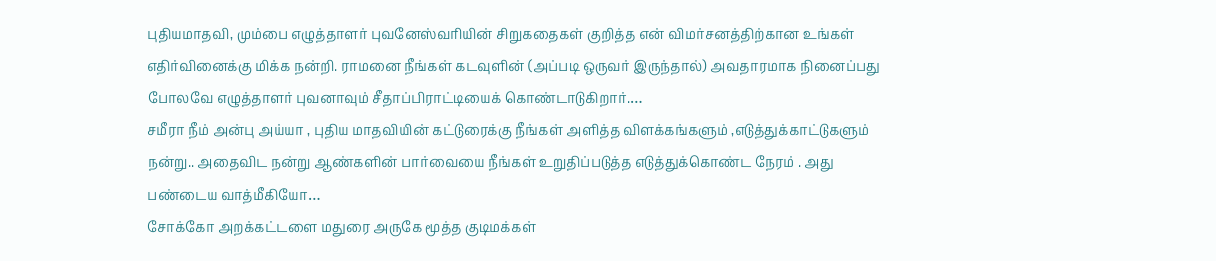புதியமாதவி, மும்பை எழுத்தாளர் புவனேஸ்வரியின் சிறுகதைகள் குறித்த என் விமர்சனத்திற்கான உங்கள் எதிர்வினைக்கு மிக்க நன்றி. ராமனை நீங்கள் கடவுளின் (அப்படி ஒருவர் இருந்தால்) அவதாரமாக நினைப்பது போலவே எழுத்தாளர் புவனாவும் சீதாப்பிராட்டியைக் கொண்டாடுகிறார்.…
சமீரா நீம் அன்பு அய்யா , புதிய மாதவியின் கட்டுரைக்கு நீங்கள் அளித்த விளக்கங்களும் ,எடுத்துக்காட்டுகளும் நன்று.. அதைவிட நன்று ஆண்களின் பார்வையை நீங்கள் உறுதிப்படுத்த எடுத்துக்கொண்ட நேரம் . அது பண்டைய வாத்மீகியோ…
சோக்கோ அறக்கட்டளை மதுரை அருகே மூத்த குடிமக்கள்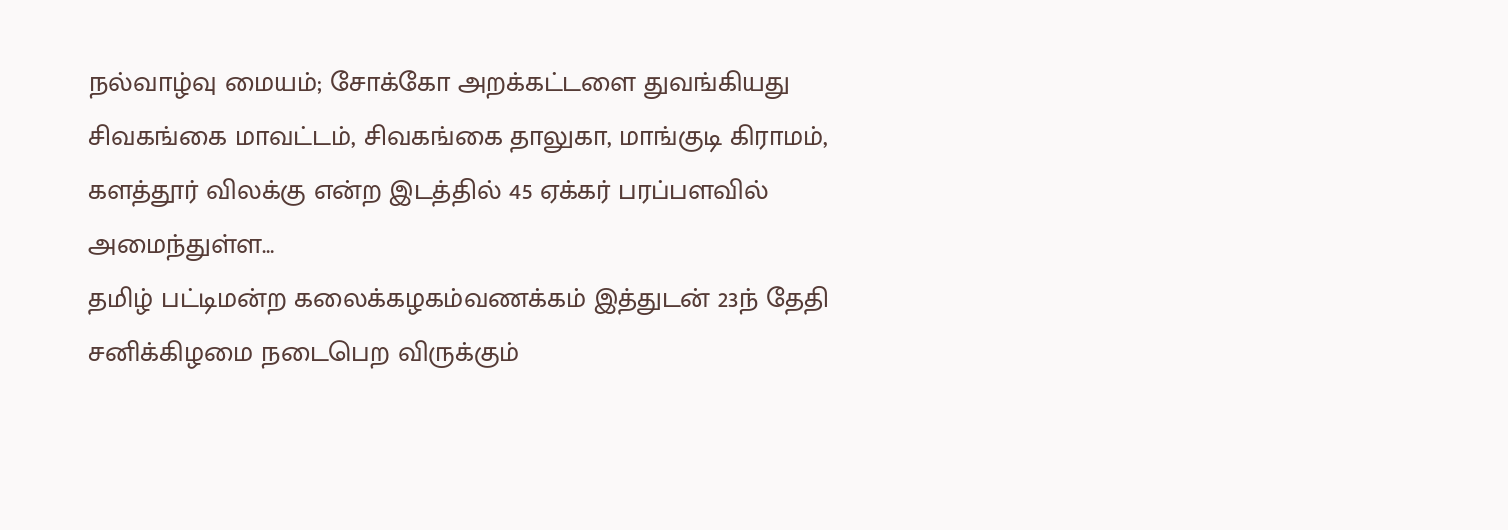நல்வாழ்வு மையம்; சோக்கோ அறக்கட்டளை துவங்கியது சிவகங்கை மாவட்டம், சிவகங்கை தாலுகா, மாங்குடி கிராமம், களத்தூர் விலக்கு என்ற இடத்தில் 45 ஏக்கர் பரப்பளவில் அமைந்துள்ள…
தமிழ் பட்டிமன்ற கலைக்கழகம்வணக்கம் இத்துடன் 23ந் தேதி சனிக்கிழமை நடைபெற விருக்கும்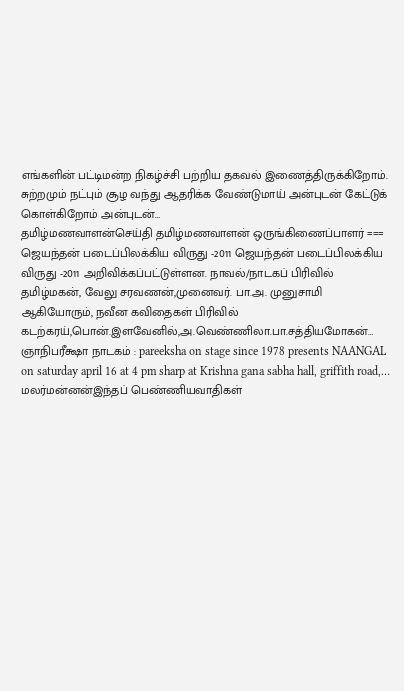எங்களின் பட்டிமன்ற நிகழ்ச்சி பற்றிய தகவல் இணைத்திருக்கிறோம். சுற்றமும் நட்பும் சூழ வந்து ஆதரிக்க வேண்டுமாய் அன்புடன் கேட்டுக் கொள்கிறோம் அன்புடன்…
தமிழ்மணவாளன்செய்தி தமிழ்மணவாளன் ஒருங்கிணைப்பாளர் === ஜெயந்தன் படைப்பிலக்கிய விருது -2011 ஜெயந்தன் படைப்பிலக்கிய விருது -2011 அறிவிக்கப்பட்டுள்ளன. நாவல்/நாடகப் பிரிவில் தமிழ்மகன், வேலு சரவணன்,முனைவர். பா.அ. முனுசாமி ஆகியோரும், நவீன கவிதைகள் பிரிவில் கடற்கரய்,பொன்.இளவேனில்,அ.வெண்ணிலா.பா.சத்தியமோகன்…
ஞாநிபரீக்ஷா நாடகம் : pareeksha on stage since 1978 presents NAANGAL on saturday april 16 at 4 pm sharp at Krishna gana sabha hall, griffith road,…
மலர்மன்னன்இந்தப் பெண்ணியவாதிகள்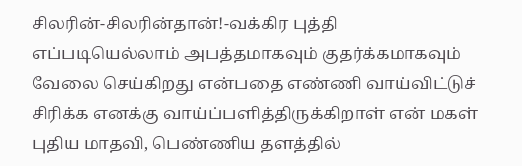சிலரின்-சிலரின்தான்!-வக்கிர புத்தி எப்படியெல்லாம் அபத்தமாகவும் குதர்க்கமாகவும் வேலை செய்கிறது என்பதை எண்ணி வாய்விட்டுச் சிரிக்க எனக்கு வாய்ப்பளித்திருக்கிறாள் என் மகள் புதிய மாதவி, பெண்ணிய தளத்தில்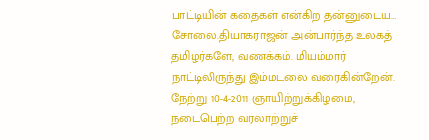பாட்டியின் கதைகள் என்கிற தன்னுடைய…
சோலை.தியாகராஜன் அன்பார்ந்த உலகத் தமிழர்களே, வணக்கம். மியம்மார் நாட்டிலிருந்து இம்மடலை வரைகின்றேன். நேற்று 10-4-2011 ஞாயிற்றுக்கிழமை, நடைபெற்ற வரலாற்றுச்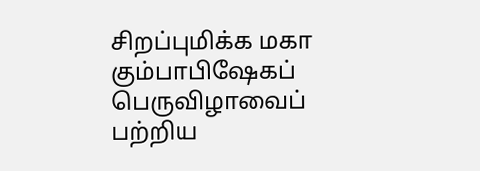சிறப்புமிக்க மகா கும்பாபிஷேகப் பெருவிழாவைப் பற்றிய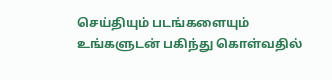செய்தியும் படங்களையும் உங்களுடன் பகிந்து கொள்வதில்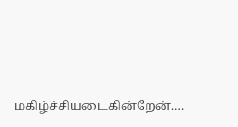மகிழ்ச்சியடைகின்றேன்.…